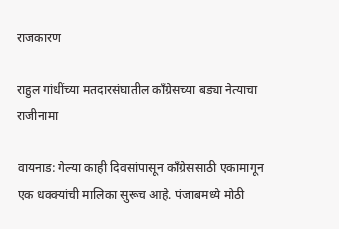राजकारण

राहुल गांधींच्या मतदारसंघातील काँग्रेसच्या बड्या नेत्याचा राजीनामा

वायनाड: गेल्या काही दिवसांपासून काँग्रेससाठी एकामागून एक धक्क्यांची मालिका सुरूच आहे. पंजाबमध्ये मोठी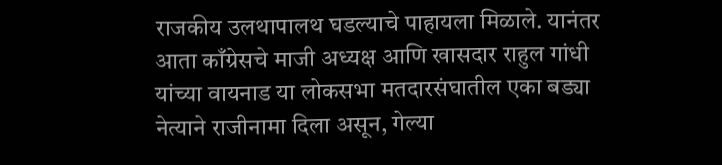राजकीय उलथापालथ घडल्याचे पाहायला मिळाले. यानंतर आता काँग्रेसचे माजी अध्यक्ष आणि खासदार राहुल गांधी यांच्या वायनाड या लोकसभा मतदारसंघातील एका बड्या नेत्याने राजीनामा दिला असून, गेल्या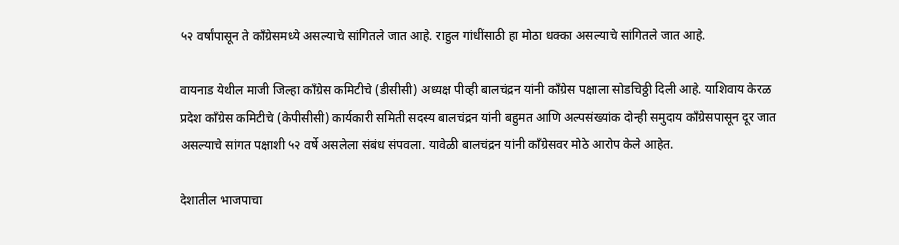५२ वर्षांपासून ते काँग्रेसमध्ये असल्याचे सांगितले जात आहे. राहुल गांधींसाठी हा मोठा धक्का असल्याचे सांगितले जात आहे.

वायनाड येथील माजी जिल्हा काँग्रेस कमिटीचे (डीसीसी) अध्यक्ष पीव्ही बालचंद्रन यांनी काँग्रेस पक्षाला सोडचिठ्ठी दिली आहे. याशिवाय केरळ प्रदेश काँग्रेस कमिटीचे (केपीसीसी) कार्यकारी समिती सदस्य बालचंद्रन यांनी बहुमत आणि अल्पसंख्यांक दोन्ही समुदाय काँग्रेसपासून दूर जात असल्याचे सांगत पक्षाशी ५२ वर्षे असलेला संबंध संपवला. यावेळी बालचंद्रन यांनी काँग्रेसवर मोठे आरोप केले आहेत.

देशातील भाजपाचा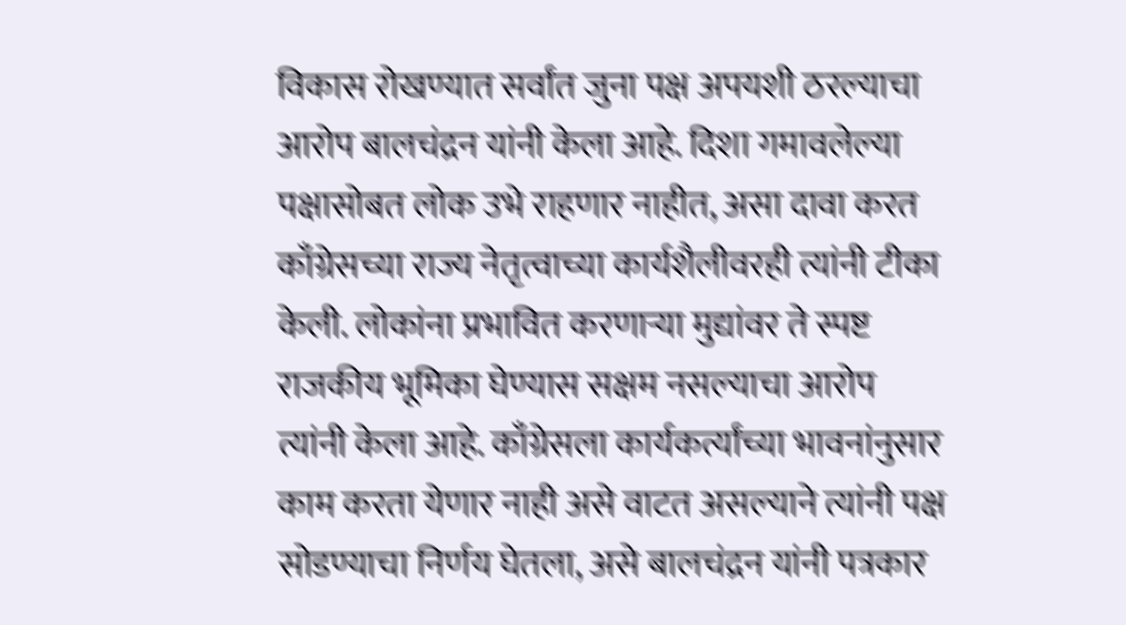विकास रोखण्यात सर्वांत जुना पक्ष अपयशी ठरल्याचा आरोप बालचंद्रन यांनी केला आहे. दिशा गमावलेल्या पक्षासोबत लोक उभे राहणार नाहीत, असा दावा करत काँग्रेसच्या राज्य नेतृत्वाच्या कार्यशैलीवरही त्यांनी टीका केली. लोकांना प्रभावित करणाऱ्या मुद्यांवर ते स्पष्ट राजकीय भूमिका घेण्यास सक्षम नसल्याचा आरोप त्यांनी केला आहे. काँग्रेसला कार्यकर्त्यांच्या भावनांनुसार काम करता येणार नाही असे वाटत असल्याने त्यांनी पक्ष सोडण्याचा निर्णय घेतला, असे बालचंद्रन यांनी पत्रकार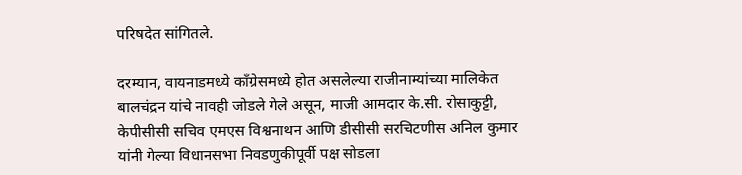परिषदेत सांगितले.

दरम्यान, वायनाडमध्ये काँग्रेसमध्ये होत असलेल्या राजीनाम्यांच्या मालिकेत बालचंद्रन यांचे नावही जोडले गेले असून, माजी आमदार के.सी. रोसाकुट्टी, केपीसीसी सचिव एमएस विश्वनाथन आणि डीसीसी सरचिटणीस अनिल कुमार यांनी गेल्या विधानसभा निवडणुकीपूर्वी पक्ष सोडला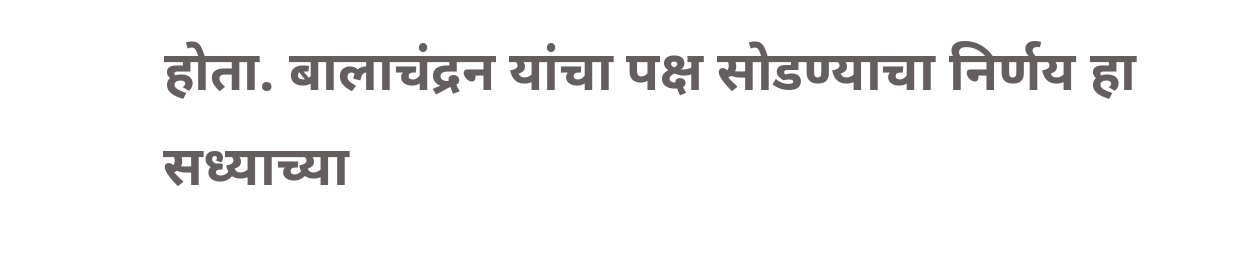होता. बालाचंद्रन यांचा पक्ष सोडण्याचा निर्णय हा सध्याच्या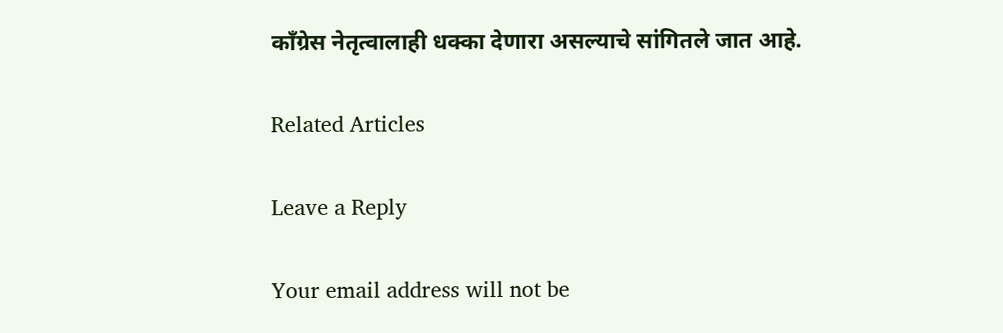काँग्रेस नेतृत्वालाही धक्का देणारा असल्याचे सांगितले जात आहे.

Related Articles

Leave a Reply

Your email address will not be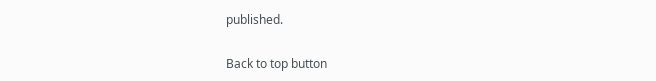published.

Back to top button